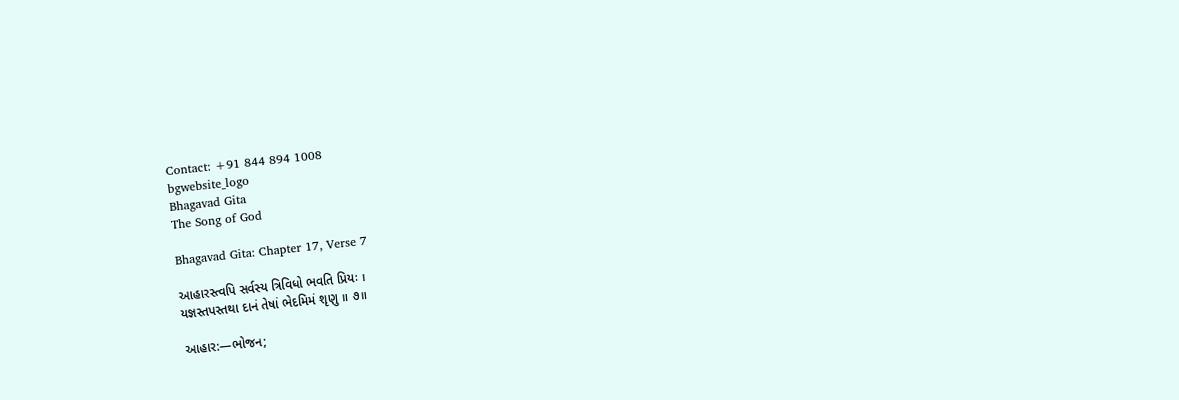Contact: +91 844 894 1008
bgwebsite_logo
Bhagavad Gita
The Song of God

Bhagavad Gita: Chapter 17, Verse 7

આહારસ્ત્વપિ સર્વસ્ય ત્રિવિધો ભવતિ પ્રિયઃ ।
યજ્ઞસ્તપસ્તથા દાનં તેષાં ભેદમિમં શૃણુ ॥ ૭॥

આહાર:—ભોજન;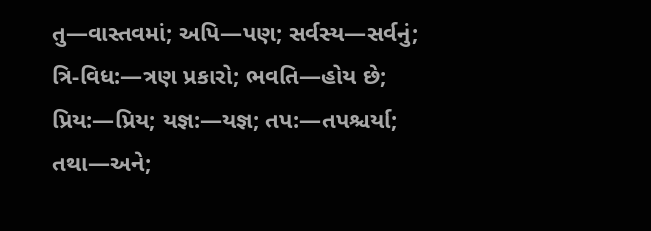તુ—વાસ્તવમાં; અપિ—પણ; સર્વસ્ય—સર્વનું; ત્રિ-વિધ:—ત્રણ પ્રકારો; ભવતિ—હોય છે; પ્રિય:—પ્રિય; યજ્ઞ:—યજ્ઞ; તપ:—તપશ્ચર્યા; તથા—અને;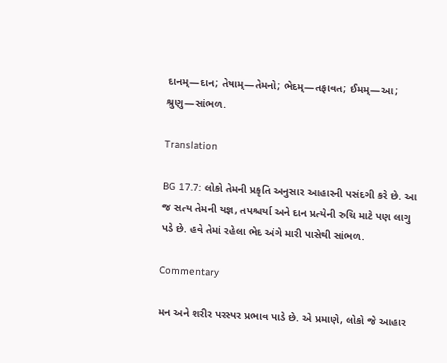દાનમ્—દાન; તેષામ્—તેમનો; ભેદમ્—તફાવત; ઈમમ્—આ; શ્રુણુ—સાંભળ.

Translation

BG 17.7: લોકો તેમની પ્રકૃતિ અનુસાર આહારની પસંદગી કરે છે. આ જ સત્ય તેમની યજ્ઞ, તપશ્ચર્યા અને દાન પ્રત્યેની રુચિ માટે પણ લાગુ પડે છે. હવે તેમાં રહેલા ભેદ અંગે મારી પાસેથી સાંભળ.

Commentary

મન અને શરીર પરસ્પર પ્રભાવ પાડે છે. એ પ્રમાણે, લોકો જે આહાર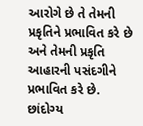આરોગે છે તે તેમની પ્રકૃતિને પ્રભાવિત કરે છે અને તેમની પ્રકૃતિ આહારની પસંદગીને પ્રભાવિત કરે છે. છાંદોગ્ય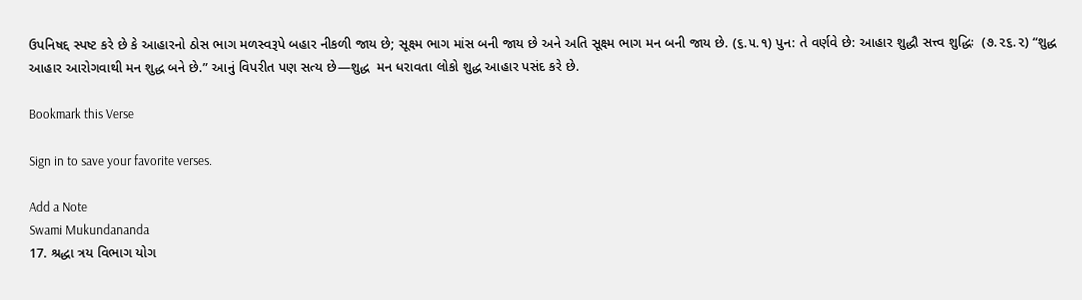ઉપનિષદ્દ સ્પષ્ટ કરે છે કે આહારનો ઠોસ ભાગ મળસ્વરૂપે બહાર નીકળી જાય છે; સૂક્ષ્મ ભાગ માંસ બની જાય છે અને અતિ સૂક્ષ્મ ભાગ મન બની જાય છે. (૬.૫.૧) પુન: તે વર્ણવે છે: આહાર શુદ્ધૌ સત્ત્વ શુદ્ધિઃ  (૭.૨૬.૨) “શુદ્ધ આહાર આરોગવાથી મન શુદ્ધ બને છે.” આનું વિપરીત પણ સત્ય છે—શુદ્ધ  મન ધરાવતા લોકો શુદ્ધ આહાર પસંદ કરે છે.

Bookmark this Verse

Sign in to save your favorite verses.

Add a Note
Swami Mukundananda
17. શ્રદ્ધા ત્રય વિભાગ યોગ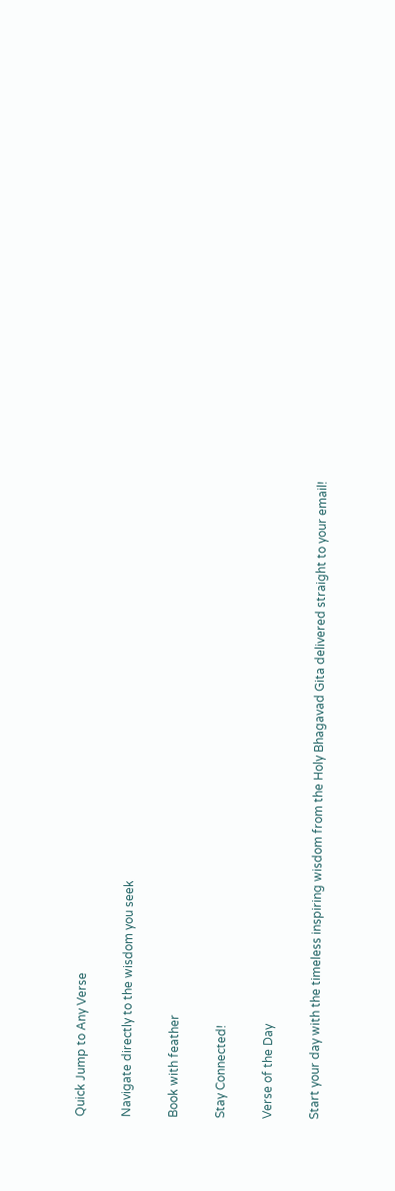Quick Jump to Any Verse

Navigate directly to the wisdom you seek

Book with feather

Stay Connected!

Verse of the Day

Start your day with the timeless inspiring wisdom from the Holy Bhagavad Gita delivered straight to your email!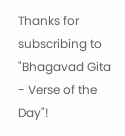Thanks for subscribing to "Bhagavad Gita - Verse of the Day"!